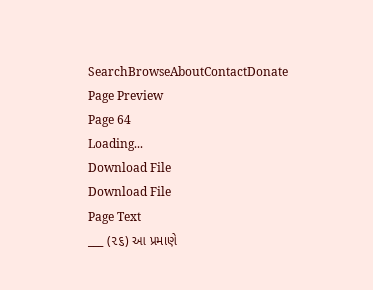SearchBrowseAboutContactDonate
Page Preview
Page 64
Loading...
Download File
Download File
Page Text
___ (૨૬) આ પ્રમાણે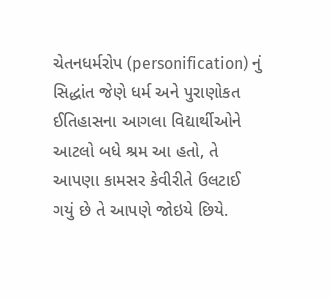ચેતનધર્મરોપ (personification) નું સિદ્ધાંત જેણે ધર્મ અને પુરાણોકત ઈતિહાસના આગલા વિદ્યાર્થીઓને આટલો બધે શ્રમ આ હતો, તે આપણા કામસર કેવીરીતે ઉલટાઈ ગયું છે તે આપણે જોઇયે છિયે.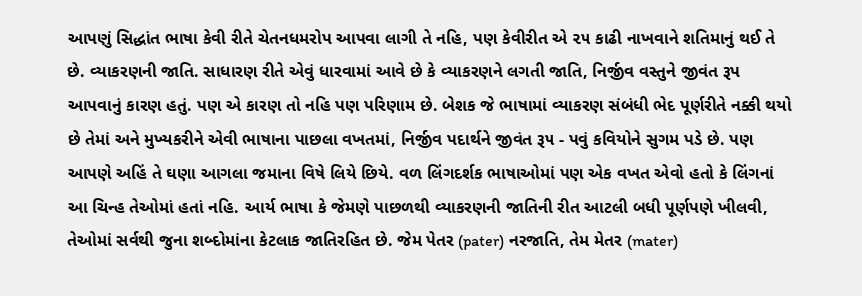આપણું સિદ્ધાંત ભાષા કેવી રીતે ચેતનધમરોપ આપવા લાગી તે નહિ, પણ કેવીરીત એ ૨૫ કાઢી નાખવાને શતિમાનું થઈ તે છે. વ્યાકરણની જાતિ. સાધારણ રીતે એવું ધારવામાં આવે છે કે વ્યાકરણને લગતી જાતિ, નિર્જીવ વસ્તુને જીવંત રૂપ આપવાનું કારણ હતું. પણ એ કારણ તો નહિ પણ પરિણામ છે. બેશક જે ભાષામાં વ્યાકરણ સંબંધી ભેદ પૂર્ણરીતે નક્કી થયો છે તેમાં અને મુખ્યકરીને એવી ભાષાના પાછલા વખતમાં, નિર્જીવ પદાર્થને જીવંત રૂ૫ - પવું કવિયોને સુગમ પડે છે. પણ આપણે અહિં તે ઘણા આગલા જમાના વિષે લિયે છિયે. વળ લિંગદર્શક ભાષાઓમાં પણ એક વખત એવો હતો કે લિંગનાં આ ચિન્હ તેઓમાં હતાં નહિ. આર્ય ભાષા કે જેમણે પાછળથી વ્યાકરણની જાતિની રીત આટલી બધી પૂર્ણપણે ખીલવી, તેઓમાં સર્વથી જુના શબ્દોમાંના કેટલાક જાતિરહિત છે. જેમ પેતર (pater) નરજાતિ, તેમ મેતર (mater)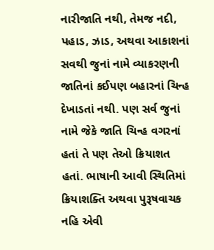નારીજાતિ નથી, તેમજ નદી, પહાડ, ઝાડ, અથવા આકાશનાં સવથી જુનાં નામે વ્યાકરણની જાતિનાં કઈપણ બહારનાં ચિન્હ દેખાડતાં નથી. પણ સર્વ જુનાં નામે જેકે જાતિ ચિન્હ વગરનાં હતાં તે પણ તેઓ ક્રિયાશત હતાં. ભાષાની આવી સ્થિતિમાં ક્રિયાશક્તિ અથવા પુરૂષવાચક નહિ એવી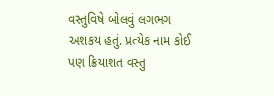વસ્તુવિષે બોલવું લગભગ અશકય હતું. પ્રત્યેક નામ કોઈ પણ ક્રિયાશત વસ્તુ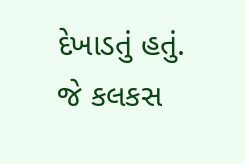દેખાડતું હતું. જે કલકસ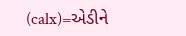(calx)=એડીને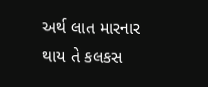અર્થ લાત મારનાર થાય તે કલકસ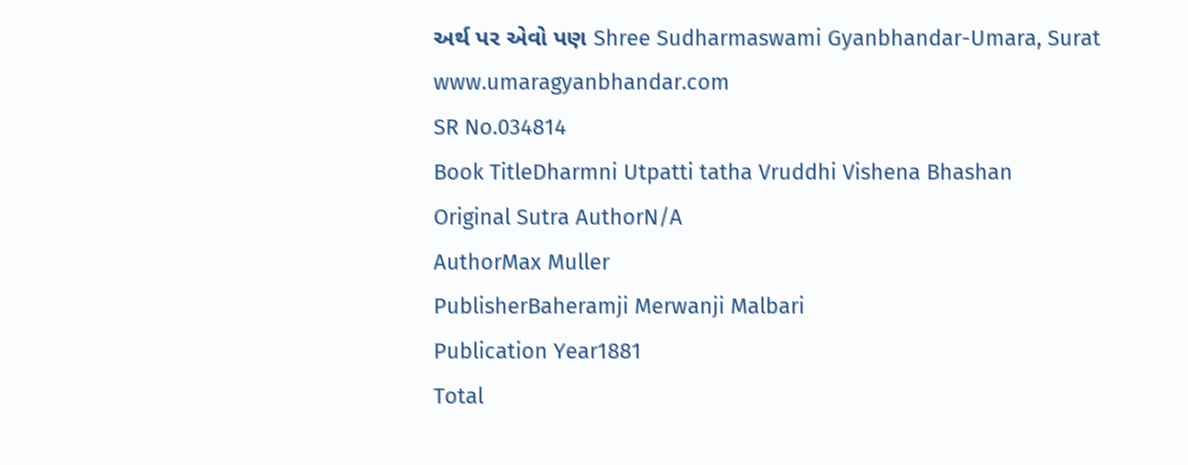અર્થ પર એવો પણ Shree Sudharmaswami Gyanbhandar-Umara, Surat www.umaragyanbhandar.com
SR No.034814
Book TitleDharmni Utpatti tatha Vruddhi Vishena Bhashan
Original Sutra AuthorN/A
AuthorMax Muller
PublisherBaheramji Merwanji Malbari
Publication Year1881
Total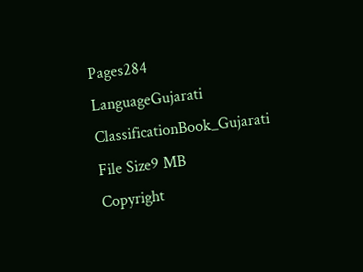Pages284
LanguageGujarati
ClassificationBook_Gujarati
File Size9 MB
Copyright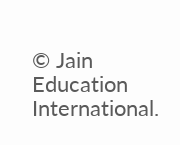© Jain Education International.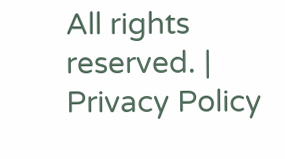All rights reserved. | Privacy Policy